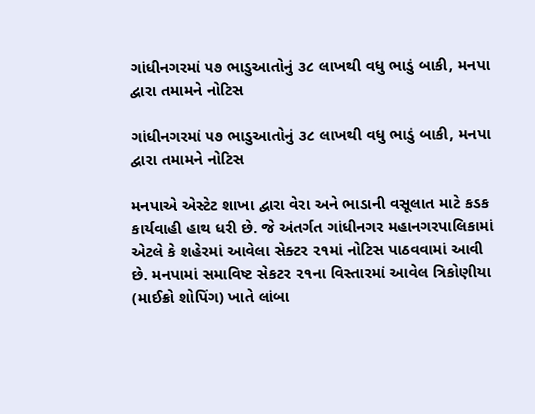ગાંધીનગરમાં ૫૭ ભાડુઆતોનું ૩૮ લાખથી વધુ ભાડું બાકી, મનપા દ્વારા તમામને નોટિસ

ગાંધીનગરમાં ૫૭ ભાડુઆતોનું ૩૮ લાખથી વધુ ભાડું બાકી, મનપા દ્વારા તમામને નોટિસ

મનપાએ એસ્ટેટ શાખા દ્વારા વેરા અને ભાડાની વસૂલાત માટે કડક કાર્યવાહી હાથ ધરી છે. જે અંતર્ગત ગાંધીનગર મહાનગરપાલિકામાં એટલે કે શહેરમાં આવેલા સેક્ટર ૨૧માં નોટિસ પાઠવવામાં આવી છે. મનપામાં સમાવિષ્ટ સેકટર ૨૧ના વિસ્તારમાં આવેલ ત્રિકોણીયા (માઈક્રો શોપિંગ) ખાતે લાંબા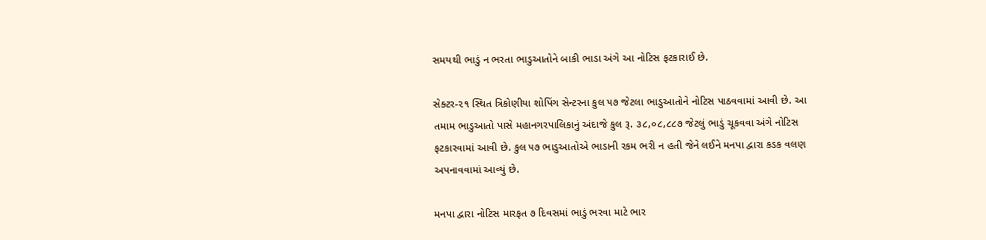સમયથી ભાડું ન ભરતા ભાડુઆતોને બાકી ભાડા અંગે આ નોટિસ ફટકારાઈ છે.

સેક્ટર-૨૧ સ્થિત ત્રિકોણીયા શોપિંગ સેન્ટરના કુલ ૫૭ જેટલા ભાડુઆતોને નોટિસ પાઠવવામાં આવી છે. આ તમામ ભાડુઆતો પાસે મહાનગરપાલિકાનું અંદાજે કુલ રૂ. ૩૮,૦૮,૮૮૭ જેટલું ભાડું ચૂકવવા અંગે નોટિસ ફટકારવામાં આવી છે. કુલ ૫૭ ભાડુઆતોએ ભાડાની રકમ ભરી ન હતી જેને લઈને મનપા દ્વારા કડક વલણ અપનાવવામાં આવ્યું છે.

મનપા દ્વારા નોટિસ મારફત ૭ દિવસમાં ભાડું ભરવા માટે ભાર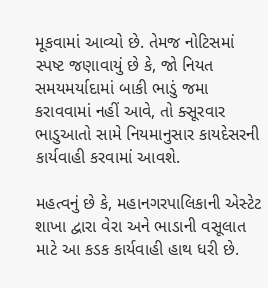મૂકવામાં આવ્યો છે. તેમજ નોટિસમાં સ્પષ્ટ જણાવાયું છે કે, જો નિયત સમયમર્યાદામાં બાકી ભાડું જમા કરાવવામાં નહીં આવે, તો ક્સૂરવાર ભાડુઆતો સામે નિયમાનુસાર કાયદેસરની કાર્યવાહી કરવામાં આવશે.

મહત્વનું છે કે, મહાનગરપાલિકાની એસ્ટેટ શાખા દ્વારા વેરા અને ભાડાની વસૂલાત માટે આ કડક કાર્યવાહી હાથ ધરી છે.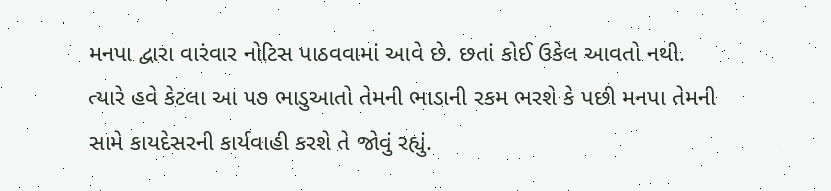મનપા દ્વારા વારંવાર નોટિસ પાઠવવામાં આવે છે. છતાં કોઈ ઉકેલ આવતો નથી. ત્યારે હવે કેટલા આ ૫૭ ભાડુઆતો તેમની ભાડાની રકમ ભરશે કે પછી મનપા તેમની સામે કાયદેસરની કાર્યવાહી કરશે તે જોવું રહ્યું.